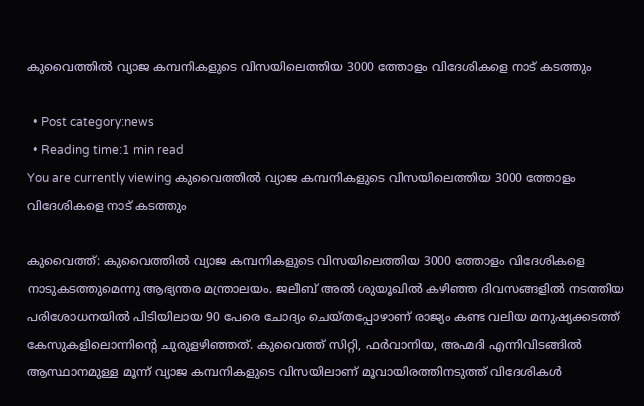കുവൈത്തില്‍ വ്യാജ കമ്പനികളുടെ വിസയിലെത്തിയ 3000 ത്തോളം വിദേശികളെ നാട് കടത്തും

  • Post category:news
  • Reading time:1 min read
You are currently viewing കുവൈത്തില്‍ വ്യാജ കമ്പനികളുടെ വിസയിലെത്തിയ 3000 ത്തോളം വിദേശികളെ നാട് കടത്തും

കുവൈത്ത്: കുവൈത്തില്‍ വ്യാജ കമ്പനികളുടെ വിസയിലെത്തിയ 3000 ത്തോളം വിദേശികളെ നാടുകടത്തുമെന്നു ആഭ്യന്തര മന്ത്രാലയം. ജലീബ് അല്‍ ശുയൂഖില്‍ കഴിഞ്ഞ ദിവസങ്ങളില്‍ നടത്തിയ പരിശോധനയില്‍ പിടിയിലായ 90 പേരെ ചോദ്യം ചെയ്തപ്പോഴാണ് രാജ്യം കണ്ട വലിയ മനുഷ്യക്കടത്ത് കേസുകളിലൊന്നിന്റെ ചുരുളഴിഞ്ഞത്. കുവൈത്ത് സിറ്റി, ഫര്‍വാനിയ, അഹ്മദി എന്നിവിടങ്ങില്‍ ആസ്ഥാനമുള്ള മൂന്ന് വ്യാജ കമ്പനികളുടെ വിസയിലാണ് മൂവായിരത്തിനടുത്ത് വിദേശികള്‍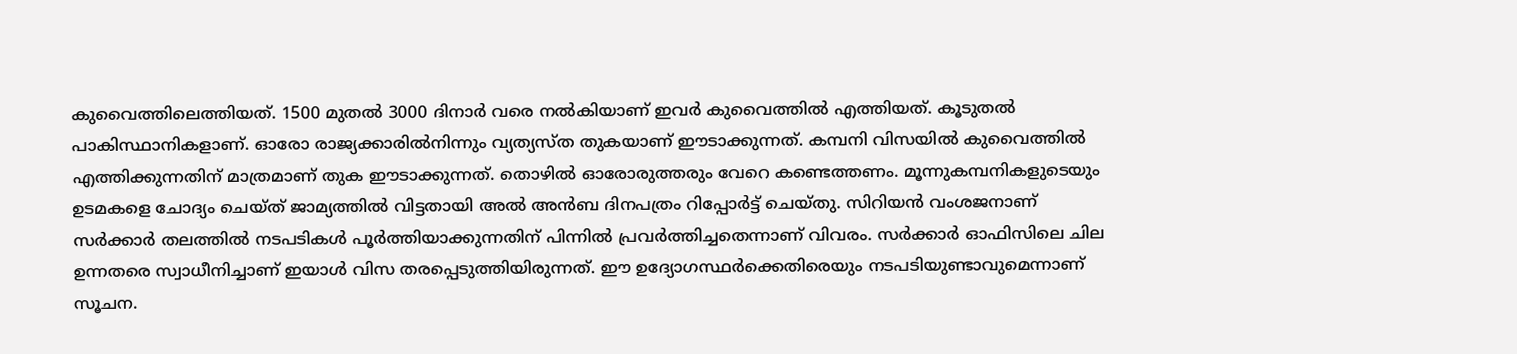കുവൈത്തിലെത്തിയത്. 1500 മുതല്‍ 3000 ദിനാര്‍ വരെ നല്‍കിയാണ് ഇവര്‍ കുവൈത്തില്‍ എത്തിയത്. കൂടുതല്‍ പാകിസ്ഥാനികളാണ്. ഓരോ രാജ്യക്കാരില്‍നിന്നും വ്യത്യസ്ത തുകയാണ് ഈടാക്കുന്നത്. കമ്പനി വിസയില്‍ കുവൈത്തില്‍ എത്തിക്കുന്നതിന് മാത്രമാണ് തുക ഈടാക്കുന്നത്. തൊഴില്‍ ഓരോരുത്തരും വേറെ കണ്ടെത്തണം. മൂന്നുകമ്പനികളുടെയും ഉടമകളെ ചോദ്യം ചെയ്ത് ജാമ്യത്തില്‍ വിട്ടതായി അല്‍ അന്‍ബ ദിനപത്രം റിപ്പോര്‍ട്ട് ചെയ്തു. സിറിയന്‍ വംശജനാണ് സര്‍ക്കാര്‍ തലത്തില്‍ നടപടികള്‍ പൂര്‍ത്തിയാക്കുന്നതിന് പിന്നില്‍ പ്രവര്‍ത്തിച്ചതെന്നാണ് വിവരം. സര്‍ക്കാര്‍ ഓഫിസിലെ ചില ഉന്നതരെ സ്വാധീനിച്ചാണ് ഇയാള്‍ വിസ തരപ്പെടുത്തിയിരുന്നത്. ഈ ഉദ്യോഗസ്ഥര്‍ക്കെതിരെയും നടപടിയുണ്ടാവുമെന്നാണ് സൂചന.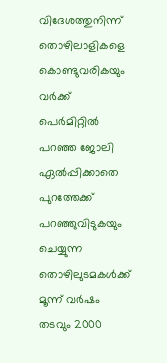വിദേശത്തുനിന്ന് തൊഴിലാളികളെ കൊണ്ടുവരികയും വര്‍ക്ക് പെര്‍മിറ്റില്‍ പറഞ്ഞ ജോലി ഏല്‍പ്പിക്കാതെ പുറത്തേക്ക് പറഞ്ഞുവിടുകയും ചെയ്യുന്ന തൊഴിലുടമകള്‍ക്ക് മൂന്ന് വര്‍ഷം തടവും 2000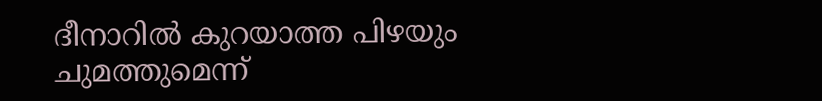ദീനാറില്‍ കുറയാത്ത പിഴയും ചുമത്തുമെന്ന്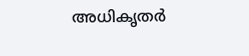അധികൃതര്‍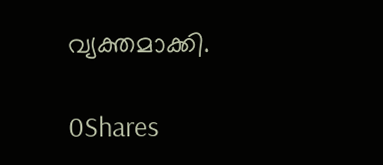വ്യക്തമാക്കി.

0Shares